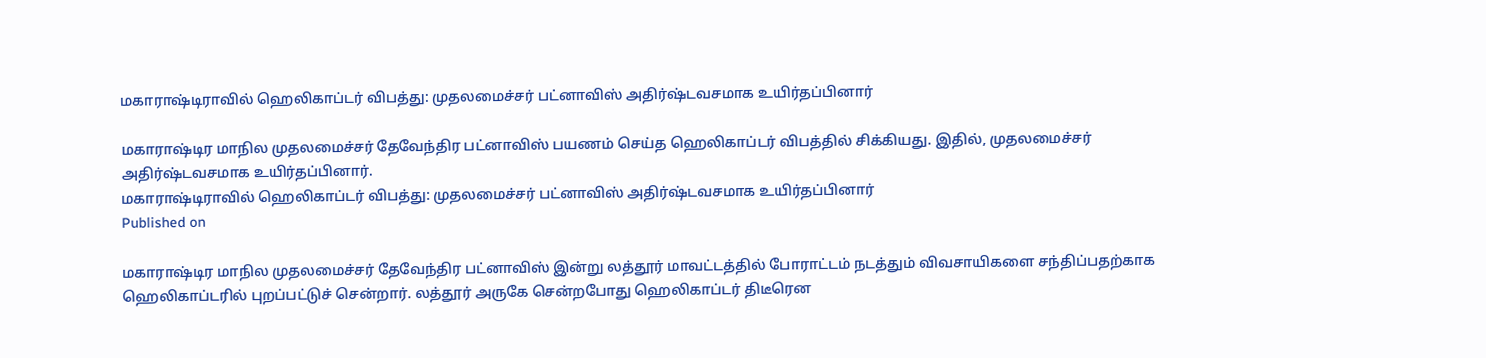மகாராஷ்டிராவில் ஹெலிகாப்டர் விபத்து: முதலமைச்சர் பட்னாவிஸ் அதிர்ஷ்டவசமாக உயிர்தப்பினார்

மகாராஷ்டிர மாநில முதலமைச்சர் தேவேந்திர பட்னாவிஸ் பயணம் செய்த ஹெலிகாப்டர் விபத்தில் சிக்கியது. இதில், முதலமைச்சர் அதிர்ஷ்டவசமாக உயிர்தப்பினார்.
மகாராஷ்டிராவில் ஹெலிகாப்டர் விபத்து: முதலமைச்சர் பட்னாவிஸ் அதிர்ஷ்டவசமாக உயிர்தப்பினார்
Published on

மகாராஷ்டிர மாநில முதலமைச்சர் தேவேந்திர பட்னாவிஸ் இன்று லத்தூர் மாவட்டத்தில் போராட்டம் நடத்தும் விவசாயிகளை சந்திப்பதற்காக ஹெலிகாப்டரில் புறப்பட்டுச் சென்றார். லத்தூர் அருகே சென்றபோது ஹெலிகாப்டர் திடீரென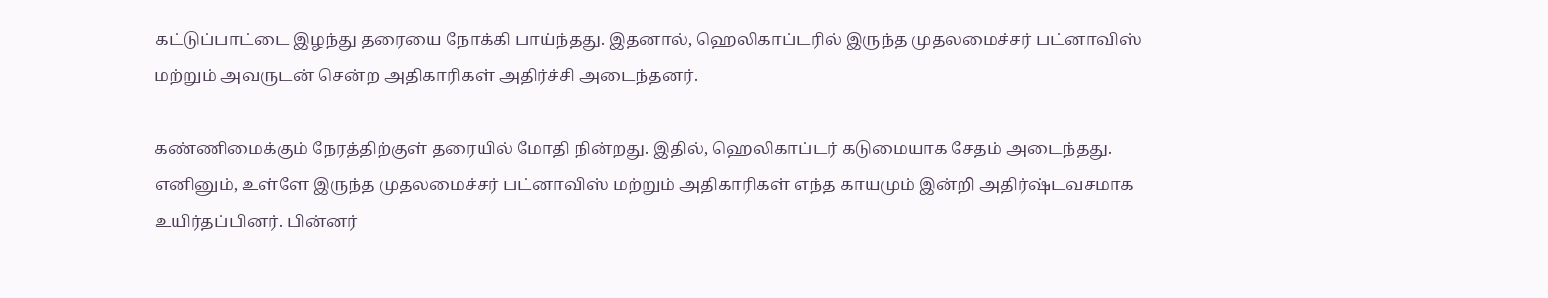கட்டுப்பாட்டை இழந்து தரையை நோக்கி பாய்ந்தது. இதனால், ஹெலிகாப்டரில் இருந்த முதலமைச்சர் பட்னாவிஸ் மற்றும் அவருடன் சென்ற அதிகாரிகள் அதிர்ச்சி அடைந்தனர்.

கண்ணிமைக்கும் நேரத்திற்குள் தரையில் மோதி நின்றது. இதில், ஹெலிகாப்டர் கடுமையாக சேதம் அடைந்தது. எனினும், உள்ளே இருந்த முதலமைச்சர் பட்னாவிஸ் மற்றும் அதிகாரிகள் எந்த காயமும் இன்றி அதிர்ஷ்டவசமாக உயிர்தப்பினர். பின்னர்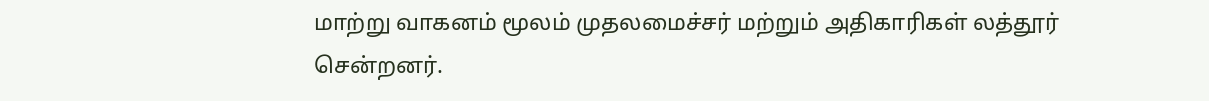மாற்று வாகனம் மூலம் முதலமைச்சர் மற்றும் அதிகாரிகள் லத்தூர் சென்றனர்.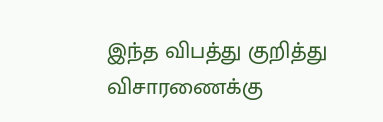இந்த விபத்து குறித்து விசாரணைக்கு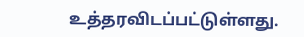உத்தரவிடப்பட்டுள்ளது.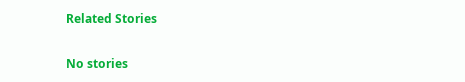Related Stories

No stories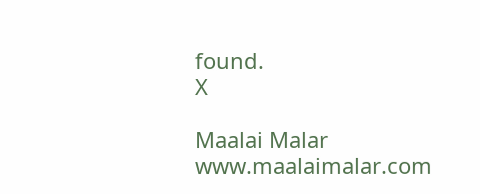found.
X

Maalai Malar
www.maalaimalar.com